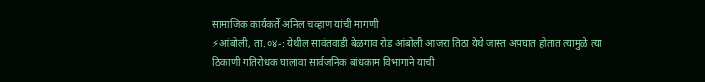सामाजिक कार्यकर्ते अनिल चव्हाण यांची मागणी
⚡आंबोली, ता.०४-: येथील सावंतवाडी बेळगाव रोड आंबोली आजरा तिठा येथे जास्त अपघात होतात त्यामुळे त्या ठिकाणी गतिरोधक घालावा सार्वजनिक बांधकाम विभागाने याची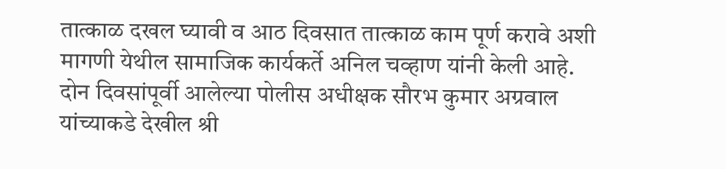तात्काळ दखल घ्यावी व आठ दिवसात तात्काळ काम पूर्ण करावे अशी मागणी येथील सामाजिक कार्यकर्ते अनिल चव्हाण यांनी केली आहे.
दोन दिवसांपूर्वी आलेल्या पोलीस अधीक्षक सौरभ कुमार अग्रवाल यांच्याकडे देखील श्री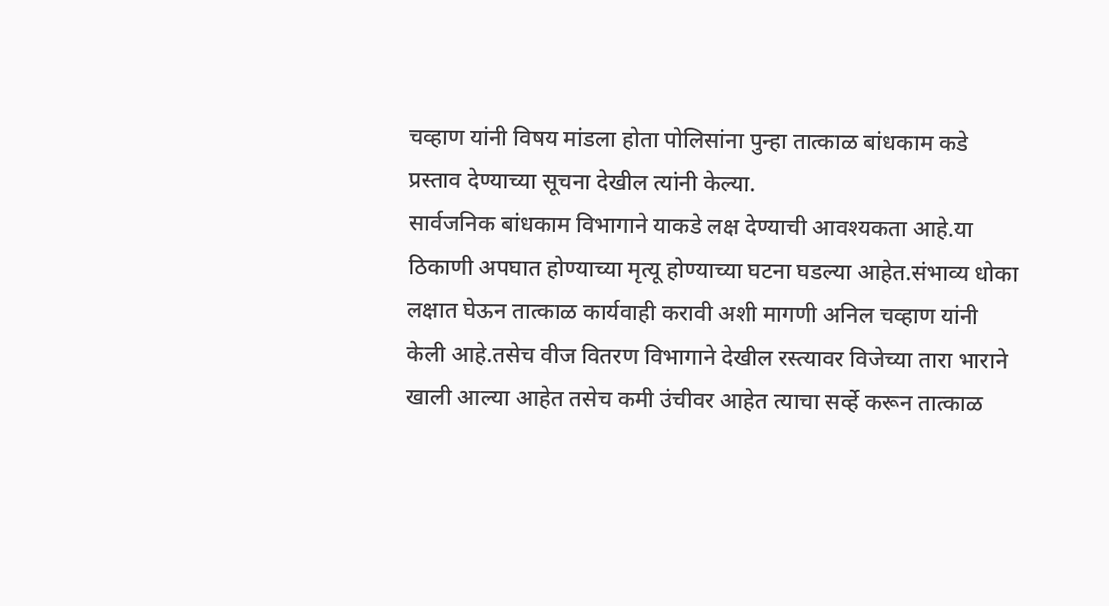चव्हाण यांनी विषय मांडला होता पोलिसांना पुन्हा तात्काळ बांधकाम कडे प्रस्ताव देण्याच्या सूचना देखील त्यांनी केल्या.
सार्वजनिक बांधकाम विभागाने याकडे लक्ष देण्याची आवश्यकता आहे.या ठिकाणी अपघात होण्याच्या मृत्यू होण्याच्या घटना घडल्या आहेत.संभाव्य धोका लक्षात घेऊन तात्काळ कार्यवाही करावी अशी मागणी अनिल चव्हाण यांनी केली आहे.तसेच वीज वितरण विभागाने देखील रस्त्यावर विजेच्या तारा भाराने खाली आल्या आहेत तसेच कमी उंचीवर आहेत त्याचा सर्व्हे करून तात्काळ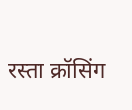रस्ता क्रॉसिंग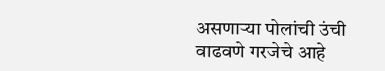असणाऱ्या पोलांची उंची वाढवणे गरजेचे आहे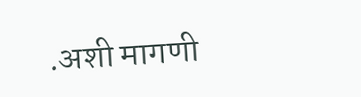.अशी मागणी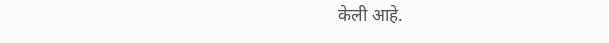केली आहे.